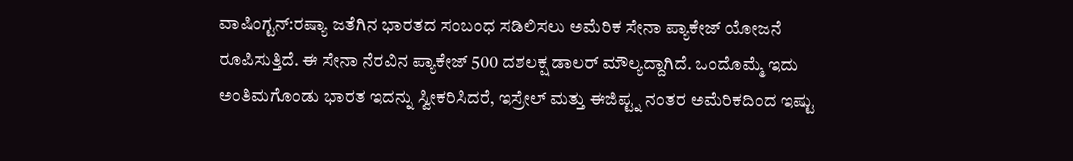ವಾಷಿಂಗ್ಟನ್:ರಷ್ಯಾ ಜತೆಗಿನ ಭಾರತದ ಸಂಬಂಧ ಸಡಿಲಿಸಲು ಅಮೆರಿಕ ಸೇನಾ ಪ್ಯಾಕೇಜ್ ಯೋಜನೆ ರೂಪಿಸುತ್ತಿದೆ. ಈ ಸೇನಾ ನೆರವಿನ ಪ್ಯಾಕೇಜ್ 500 ದಶಲಕ್ಷ ಡಾಲರ್ ಮೌಲ್ಯದ್ದಾಗಿದೆ. ಒಂದೊಮ್ಮೆ ಇದು ಅಂತಿಮಗೊಂಡು ಭಾರತ ಇದನ್ನು ಸ್ವೀಕರಿಸಿದರೆ, ಇಸ್ರೇಲ್ ಮತ್ತು ಈಜಿಪ್ಟ್ನ ನಂತರ ಅಮೆರಿಕದಿಂದ ಇಷ್ಟು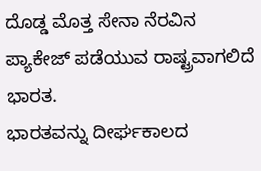ದೊಡ್ಡ ಮೊತ್ತ ಸೇನಾ ನೆರವಿನ ಪ್ಯಾಕೇಜ್ ಪಡೆಯುವ ರಾಷ್ಟ್ರವಾಗಲಿದೆ ಭಾರತ.
ಭಾರತವನ್ನು ದೀರ್ಘಕಾಲದ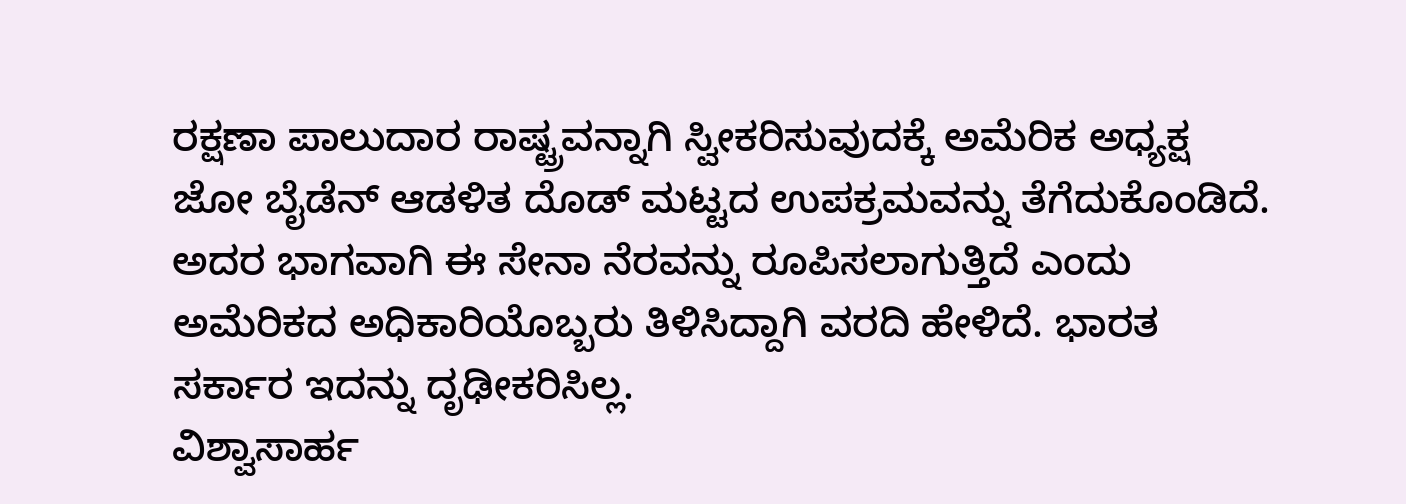ರಕ್ಷಣಾ ಪಾಲುದಾರ ರಾಷ್ಟ್ರವನ್ನಾಗಿ ಸ್ವೀಕರಿಸುವುದಕ್ಕೆ ಅಮೆರಿಕ ಅಧ್ಯಕ್ಷ ಜೋ ಬೈಡೆನ್ ಆಡಳಿತ ದೊಡ್ ಮಟ್ಟದ ಉಪಕ್ರಮವನ್ನು ತೆಗೆದುಕೊಂಡಿದೆ. ಅದರ ಭಾಗವಾಗಿ ಈ ಸೇನಾ ನೆರವನ್ನು ರೂಪಿಸಲಾಗುತ್ತಿದೆ ಎಂದು ಅಮೆರಿಕದ ಅಧಿಕಾರಿಯೊಬ್ಬರು ತಿಳಿಸಿದ್ದಾಗಿ ವರದಿ ಹೇಳಿದೆ. ಭಾರತ ಸರ್ಕಾರ ಇದನ್ನು ದೃಢೀಕರಿಸಿಲ್ಲ.
ವಿಶ್ವಾಸಾರ್ಹ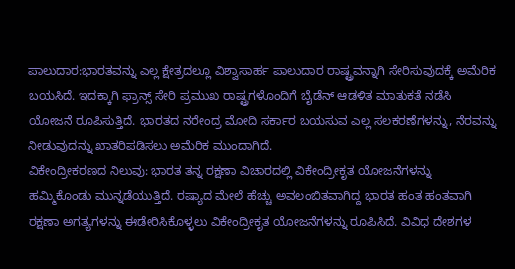ಪಾಲುದಾರ:ಭಾರತವನ್ನು ಎಲ್ಲ ಕ್ಷೇತ್ರದಲ್ಲೂ ವಿಶ್ವಾಸಾರ್ಹ ಪಾಲುದಾರ ರಾಷ್ಟ್ರವನ್ನಾಗಿ ಸೇರಿಸುವುದಕ್ಕೆ ಅಮೆರಿಕ ಬಯಸಿದೆ. ಇದಕ್ಕಾಗಿ ಫ್ರಾನ್ಸ್ ಸೇರಿ ಪ್ರಮುಖ ರಾಷ್ಟ್ರಗಳೊಂದಿಗೆ ಬೈಡೆನ್ ಆಡಳಿತ ಮಾತುಕತೆ ನಡೆಸಿ ಯೋಜನೆ ರೂಪಿಸುತ್ತಿದೆ. ಭಾರತದ ನರೇಂದ್ರ ಮೋದಿ ಸರ್ಕಾರ ಬಯಸುವ ಎಲ್ಲ ಸಲಕರಣೆಗಳನ್ನು, ನೆರವನ್ನು ನೀಡುವುದನ್ನು ಖಾತರಿಪಡಿಸಲು ಅಮೆರಿಕ ಮುಂದಾಗಿದೆ.
ವಿಕೇಂದ್ರೀಕರಣದ ನಿಲುವು: ಭಾರತ ತನ್ನ ರಕ್ಷಣಾ ವಿಚಾರದಲ್ಲಿ ವಿಕೇಂದ್ರೀಕೃತ ಯೋಜನೆಗಳನ್ನು ಹಮ್ಮಿಕೊಂಡು ಮುನ್ನಡೆಯುತ್ತಿದೆ. ರಷ್ಯಾದ ಮೇಲೆ ಹೆಚ್ಚು ಅವಲಂಬಿತವಾಗಿದ್ದ ಭಾರತ ಹಂತ ಹಂತವಾಗಿ ರಕ್ಷಣಾ ಅಗತ್ಯಗಳನ್ನು ಈಡೇರಿಸಿಕೊಳ್ಳಲು ವಿಕೇಂದ್ರೀಕೃತ ಯೋಜನೆಗಳನ್ನು ರೂಪಿಸಿದೆ. ವಿವಿಧ ದೇಶಗಳ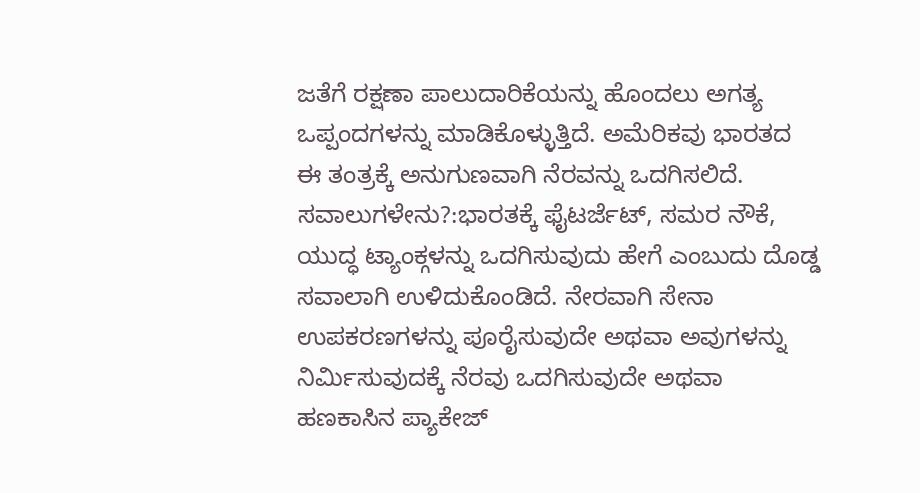ಜತೆಗೆ ರಕ್ಷಣಾ ಪಾಲುದಾರಿಕೆಯನ್ನು ಹೊಂದಲು ಅಗತ್ಯ ಒಪ್ಪಂದಗಳನ್ನು ಮಾಡಿಕೊಳ್ಳುತ್ತಿದೆ. ಅಮೆರಿಕವು ಭಾರತದ ಈ ತಂತ್ರಕ್ಕೆ ಅನುಗುಣವಾಗಿ ನೆರವನ್ನು ಒದಗಿಸಲಿದೆ.
ಸವಾಲುಗಳೇನು?:ಭಾರತಕ್ಕೆ ಫೈಟರ್ಜೆಟ್, ಸಮರ ನೌಕೆ, ಯುದ್ಧ ಟ್ಯಾಂಕ್ಗಳನ್ನು ಒದಗಿಸುವುದು ಹೇಗೆ ಎಂಬುದು ದೊಡ್ಡ ಸವಾಲಾಗಿ ಉಳಿದುಕೊಂಡಿದೆ. ನೇರವಾಗಿ ಸೇನಾ ಉಪಕರಣಗಳನ್ನು ಪೂರೈಸುವುದೇ ಅಥವಾ ಅವುಗಳನ್ನು ನಿರ್ವಿುಸುವುದಕ್ಕೆ ನೆರವು ಒದಗಿಸುವುದೇ ಅಥವಾ ಹಣಕಾಸಿನ ಪ್ಯಾಕೇಜ್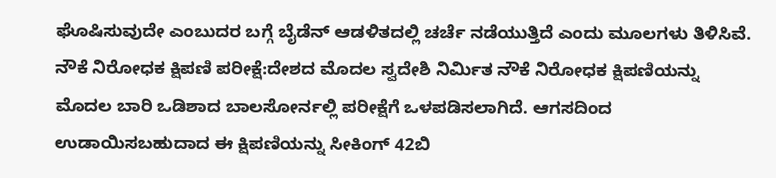ಘೊಷಿಸುವುದೇ ಎಂಬುದರ ಬಗ್ಗೆ ಬೈಡೆನ್ ಆಡಳಿತದಲ್ಲಿ ಚರ್ಚೆ ನಡೆಯುತ್ತಿದೆ ಎಂದು ಮೂಲಗಳು ತಿಳಿಸಿವೆ.
ನೌಕೆ ನಿರೋಧಕ ಕ್ಷಿಪಣಿ ಪರೀಕ್ಷೆ:ದೇಶದ ಮೊದಲ ಸ್ವದೇಶಿ ನಿರ್ವಿುತ ನೌಕೆ ನಿರೋಧಕ ಕ್ಷಿಪಣಿಯನ್ನು ಮೊದಲ ಬಾರಿ ಒಡಿಶಾದ ಬಾಲಸೋರ್ನಲ್ಲಿ ಪರೀಕ್ಷೆಗೆ ಒಳಪಡಿಸಲಾಗಿದೆ. ಆಗಸದಿಂದ ಉಡಾಯಿಸಬಹುದಾದ ಈ ಕ್ಷಿಪಣಿಯನ್ನು ಸೀಕಿಂಗ್ 42ಬಿ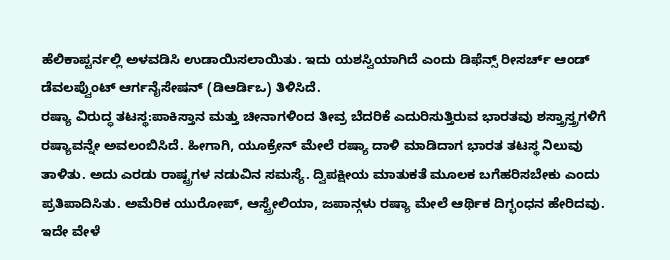ಹೆಲಿಕಾಪ್ಟರ್ನಲ್ಲಿ ಅಳವಡಿಸಿ ಉಡಾಯಿಸಲಾಯಿತು. ಇದು ಯಶಸ್ವಿಯಾಗಿದೆ ಎಂದು ಡಿಫೆನ್ಸ್ ರೀಸರ್ಚ್ ಆಂಡ್ ಡೆವಲಪ್ವೆುಂಟ್ ಆರ್ಗನೈಸೇಷನ್ (ಡಿಆರ್ಡಿಒ) ತಿಳಿಸಿದೆ.
ರಷ್ಯಾ ವಿರುದ್ಧ ತಟಸ್ಥ:ಪಾಕಿಸ್ತಾನ ಮತ್ತು ಚೀನಾಗಳಿಂದ ತೀವ್ರ ಬೆದರಿಕೆ ಎದುರಿಸುತ್ತಿರುವ ಭಾರತವು ಶಸ್ತ್ರಾಸ್ತ್ರಗಳಿಗೆ ರಷ್ಯಾವನ್ನೇ ಅವಲಂಬಿಸಿದೆ. ಹೀಗಾಗಿ, ಯೂಕ್ರೇನ್ ಮೇಲೆ ರಷ್ಯಾ ದಾಳಿ ಮಾಡಿದಾಗ ಭಾರತ ತಟಸ್ಥ ನಿಲುವು ತಾಳಿತು. ಅದು ಎರಡು ರಾಷ್ಟ್ರಗಳ ನಡುವಿನ ಸಮಸ್ಯೆ. ದ್ವಿಪಕ್ಷೀಯ ಮಾತುಕತೆ ಮೂಲಕ ಬಗೆಹರಿಸಬೇಕು ಎಂದು ಪ್ರತಿಪಾದಿಸಿತು. ಅಮೆರಿಕ ಯುರೋಪ್, ಆಸ್ಟ್ರೇಲಿಯಾ, ಜಪಾನ್ಗಳು ರಷ್ಯಾ ಮೇಲೆ ಆರ್ಥಿಕ ದಿಗ್ಭಂಧನ ಹೇರಿದವು. ಇದೇ ವೇಳೆ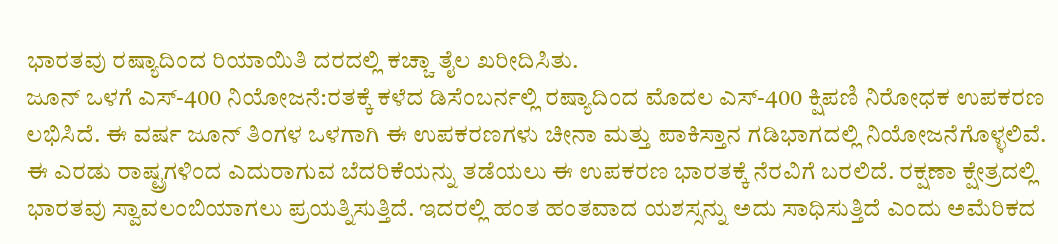ಭಾರತವು ರಷ್ಯಾದಿಂದ ರಿಯಾಯಿತಿ ದರದಲ್ಲಿ ಕಚ್ಚಾ ತೈಲ ಖರೀದಿಸಿತು.
ಜೂನ್ ಒಳಗೆ ಎಸ್-400 ನಿಯೋಜನೆ:ರತಕ್ಕೆ ಕಳೆದ ಡಿಸೆಂಬರ್ನಲ್ಲಿ ರಷ್ಯಾದಿಂದ ಮೊದಲ ಎಸ್-400 ಕ್ಷಿಪಣಿ ನಿರೋಧಕ ಉಪಕರಣ ಲಭಿಸಿದೆ. ಈ ವರ್ಷ ಜೂನ್ ತಿಂಗಳ ಒಳಗಾಗಿ ಈ ಉಪಕರಣಗಳು ಚೀನಾ ಮತ್ತು ಪಾಕಿಸ್ತಾನ ಗಡಿಭಾಗದಲ್ಲಿ ನಿಯೋಜನೆಗೊಳ್ಳಲಿವೆ. ಈ ಎರಡು ರಾಷ್ಟ್ರಗಳಿಂದ ಎದುರಾಗುವ ಬೆದರಿಕೆಯನ್ನು ತಡೆಯಲು ಈ ಉಪಕರಣ ಭಾರತಕ್ಕೆ ನೆರವಿಗೆ ಬರಲಿದೆ. ರಕ್ಷಣಾ ಕ್ಷೇತ್ರದಲ್ಲಿ ಭಾರತವು ಸ್ವಾವಲಂಬಿಯಾಗಲು ಪ್ರಯತ್ನಿಸುತ್ತಿದೆ. ಇದರಲ್ಲಿ ಹಂತ ಹಂತವಾದ ಯಶಸ್ಸನ್ನು ಅದು ಸಾಧಿಸುತ್ತಿದೆ ಎಂದು ಅಮೆರಿಕದ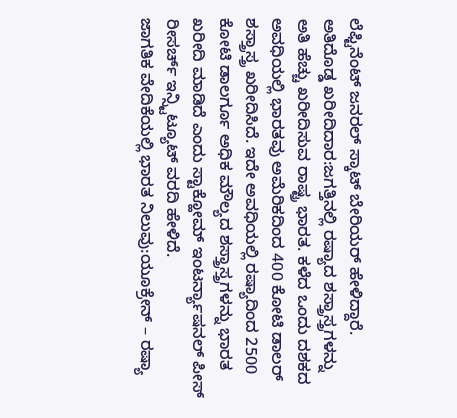ಲೆಫ್ಟಿನೆಂಟ್ ಜನರಲ್ ಸ್ಕಾಟ್ ಬೇರಿಯರ್ ಹೇಳಿದ್ದಾರೆ.
ಅತಿದೊಡ್ಡ ಖರೀದಿದಾರ:ಜಗತ್ತಿನಲ್ಲಿ ರಷ್ಯಾದ ಶಸ್ತ್ರಾಸ್ತ್ರಗಳನ್ನು ಅತಿ ಹೆಚ್ಚು ಖರೀದಿಸುವ ರಾಷ್ಟ್ರ ಭಾರತ. ಕಳೆದ ಒಂದು ದಶಕದ ಅವಧಿಯಲ್ಲಿ ಭಾರತವು ಅಮೆರಿಕದಿಂದ 400 ಕೋಟಿ ಡಾಲರ್ ಶಸ್ತ್ರಾಸ್ತ್ರ ಖರೀದಿಸಿದೆ. ಇದೇ ಅವಧಿಯಲ್ಲಿ ರಷ್ಯಾದಿಂದ 2500 ಕೋಟಿ ಡಾಲರ್ಗೂ ಅಧಿಕ ಮೌಲ್ಯದ ಶಸ್ತ್ರಾಸ್ತ್ರಗಳನ್ನು ಭಾರತ ಖರೀದಿ ಮಾಡಿದೆ ಎಂದು ಸ್ಟಾಕ್ಹೋಮ್ ಇಂಟರ್ನ್ಯಾಷನಲ್ ಪೀಸ್ ರೀಸರ್ಚ್ ಇನ್ಸ್ಟಿಟ್ಯೂಟ್ ವರದಿ ಹೇಳಿದೆ.
ಜಾಗತಿಕ ವೇದಿಕೆಯಲ್ಲಿ ಭಾರತ ನಿಲುವು:ಯೂಕ್ರೇನ್ – ರಷ್ಯಾ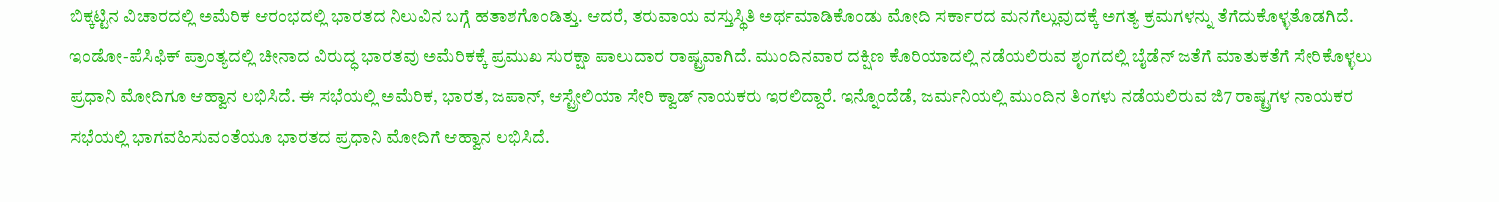ಬಿಕ್ಕಟ್ಟಿನ ವಿಚಾರದಲ್ಲಿ ಅಮೆರಿಕ ಆರಂಭದಲ್ಲಿ ಭಾರತದ ನಿಲುವಿನ ಬಗ್ಗೆ ಹತಾಶಗೊಂಡಿತ್ತು. ಆದರೆ, ತರುವಾಯ ವಸ್ತುಸ್ಥಿತಿ ಅರ್ಥಮಾಡಿಕೊಂಡು ಮೋದಿ ಸರ್ಕಾರದ ಮನಗೆಲ್ಲುವುದಕ್ಕೆ ಅಗತ್ಯ ಕ್ರಮಗಳನ್ನು ತೆಗೆದುಕೊಳ್ಳತೊಡಗಿದೆ. ಇಂಡೋ-ಪೆಸಿಫಿಕ್ ಪ್ರಾಂತ್ಯದಲ್ಲಿ ಚೀನಾದ ವಿರುದ್ಧ ಭಾರತವು ಅಮೆರಿಕಕ್ಕೆ ಪ್ರಮುಖ ಸುರಕ್ಷಾ ಪಾಲುದಾರ ರಾಷ್ಟ್ರವಾಗಿದೆ. ಮುಂದಿನವಾರ ದಕ್ಷಿಣ ಕೊರಿಯಾದಲ್ಲಿ ನಡೆಯಲಿರುವ ಶೃಂಗದಲ್ಲಿ ಬೈಡೆನ್ ಜತೆಗೆ ಮಾತುಕತೆಗೆ ಸೇರಿಕೊಳ್ಳಲು ಪ್ರಧಾನಿ ಮೋದಿಗೂ ಆಹ್ವಾನ ಲಭಿಸಿದೆ. ಈ ಸಭೆಯಲ್ಲಿ ಅಮೆರಿಕ, ಭಾರತ, ಜಪಾನ್, ಆಸ್ಟ್ರೇಲಿಯಾ ಸೇರಿ ಕ್ವಾಡ್ ನಾಯಕರು ಇರಲಿದ್ದಾರೆ. ಇನ್ನೊಂದೆಡೆ, ಜರ್ಮನಿಯಲ್ಲಿ ಮುಂದಿನ ತಿಂಗಳು ನಡೆಯಲಿರುವ ಜಿ7 ರಾಷ್ಟ್ರಗಳ ನಾಯಕರ ಸಭೆಯಲ್ಲಿ ಭಾಗವಹಿಸುವಂತೆಯೂ ಭಾರತದ ಪ್ರಧಾನಿ ಮೋದಿಗೆ ಆಹ್ವಾನ ಲಭಿಸಿದೆ.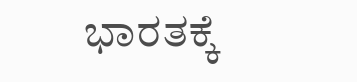ಭಾರತಕ್ಕೆ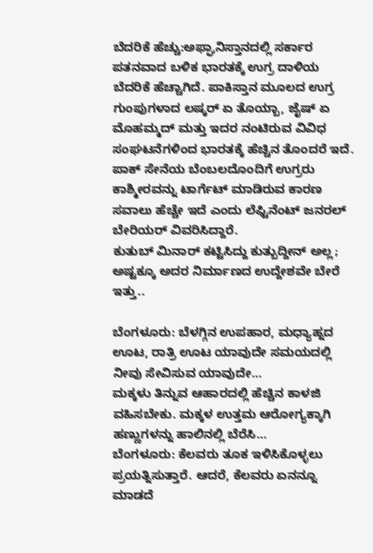ಬೆದರಿಕೆ ಹೆಚ್ಚು:ಅಫ್ಘಾನಿಸ್ತಾನದಲ್ಲಿ ಸರ್ಕಾರ ಪತನವಾದ ಬಳಿಕ ಭಾರತಕ್ಕೆ ಉಗ್ರ ದಾಳಿಯ ಬೆದರಿಕೆ ಹೆಚ್ಚಾಗಿದೆ. ಪಾಕಿಸ್ತಾನ ಮೂಲದ ಉಗ್ರ ಗುಂಪುಗಳಾದ ಲಷ್ಕರ್ ಏ ತೊಯ್ಬಾ, ಜೈಷ್ ಏ ಮೊಹಮ್ಮದ್ ಮತ್ತು ಇದರ ನಂಟಿರುವ ವಿವಿಧ ಸಂಘಟನೆಗಳಿಂದ ಭಾರತಕ್ಕೆ ಹೆಚ್ಚಿನ ತೊಂದರೆ ಇದೆ. ಪಾಕ್ ಸೇನೆಯ ಬೆಂಬಲದೊಂದಿಗೆ ಉಗ್ರರು ಕಾಶ್ಮೀರವನ್ನು ಟಾರ್ಗೆಟ್ ಮಾಡಿರುವ ಕಾರಣ ಸವಾಲು ಹೆಚ್ಚೇ ಇದೆ ಎಂದು ಲೆಫ್ಟಿನೆಂಟ್ ಜನರಲ್ ಬೇರಿಯರ್ ವಿವರಿಸಿದ್ದಾರೆ.
ಕುತುಬ್ ಮಿನಾರ್ ಕಟ್ಟಿಸಿದ್ದು ಕುತ್ಬುದ್ದೀನ್ ಅಲ್ಲ; ಅಷ್ಟಕ್ಕೂ ಅದರ ನಿರ್ಮಾಣದ ಉದ್ದೇಶವೇ ಬೇರೆ ಇತ್ತು..

ಬೆಂಗಳೂರು: ಬೆಳಗ್ಗಿನ ಉಪಹಾರ, ಮಧ್ಯಾಹ್ನದ ಊಟ, ರಾತ್ರಿ ಊಟ ಯಾವುದೇ ಸಮಯದಲ್ಲಿ ನೀವು ಸೇವಿಸುವ ಯಾವುದೇ…
ಮಕ್ಕಳು ತಿನ್ನುವ ಆಹಾರದಲ್ಲಿ ಹೆಚ್ಚಿನ ಕಾಳಜಿ ವಹಿಸಬೇಕು. ಮಕ್ಕಳ ಉತ್ತಮ ಆರೋಗ್ಯಕ್ಕಾಗಿ ಹಣ್ಣುಗಳನ್ನು ಹಾಲಿನಲ್ಲಿ ಬೆರೆಸಿ…
ಬೆಂಗಳೂರು: ಕೆಲವರು ತೂಕ ಇಳಿಸಿಕೊಳ್ಳಲು ಪ್ರಯತ್ನಿಸುತ್ತಾರೆ. ಆದರೆ, ಕೆಲವರು ಏನನ್ನೂ ಮಾಡದೆ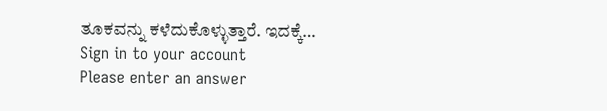ತೂಕವನ್ನು ಕಳೆದುಕೊಳ್ಳುತ್ತಾರೆ. ಇದಕ್ಕೆ…
Sign in to your account
Please enter an answer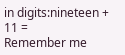in digits:nineteen + 11 =
Remember me